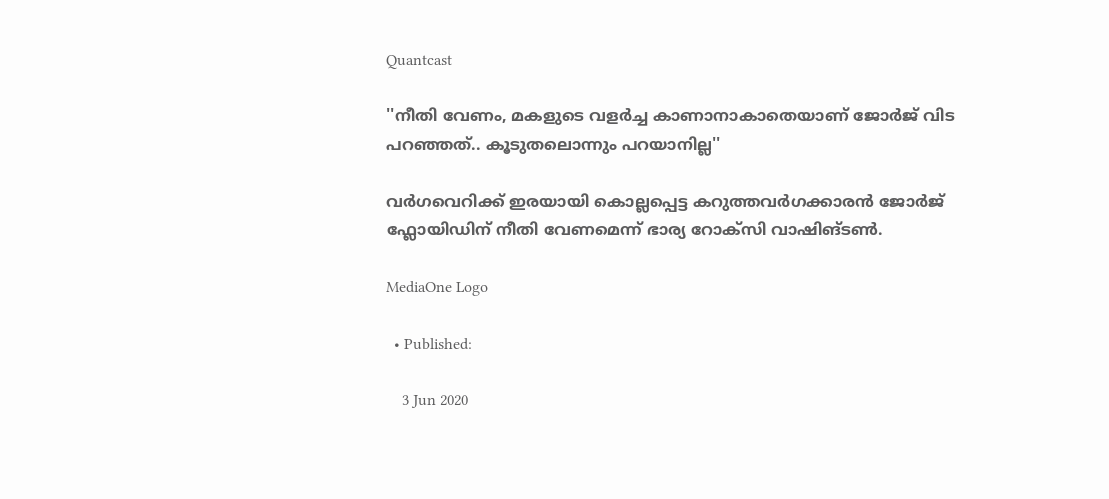Quantcast

''നീതി വേണം, മകളുടെ വളര്‍ച്ച കാണാനാകാതെയാണ് ജോര്‍ജ് വിട പറഞ്ഞത്.. കൂടുതലൊന്നും പറയാനില്ല''

വര്‍ഗവെറിക്ക് ഇരയായി കൊല്ലപ്പെട്ട കറുത്തവര്‍ഗക്കാരന്‍ ജോര്‍ജ് ഫ്ലോയിഡിന് നീതി വേണമെന്ന് ഭാര്യ റോക്സി വാഷിങ്ടണ്‍.

MediaOne Logo

  • Published:

    3 Jun 2020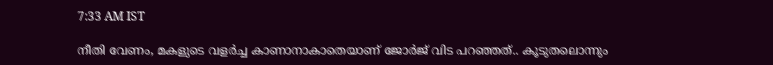7:33 AM IST

നീതി വേണം, മകളുടെ വളര്‍ച്ച കാണാനാകാതെയാണ് ജോര്‍ജ് വിട പറഞ്ഞത്.. കൂടുതലൊന്നും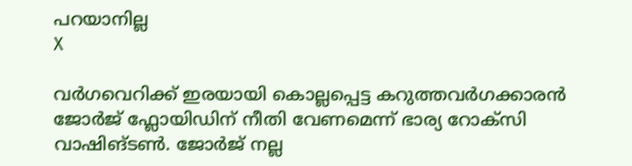പറയാനില്ല
X

വര്‍ഗവെറിക്ക് ഇരയായി കൊല്ലപ്പെട്ട കറുത്തവര്‍ഗക്കാരന്‍ ജോര്‍ജ് ഫ്ലോയിഡിന് നീതി വേണമെന്ന് ഭാര്യ റോക്സി വാഷിങ്ടണ്‍. ജോര്‍ജ് നല്ല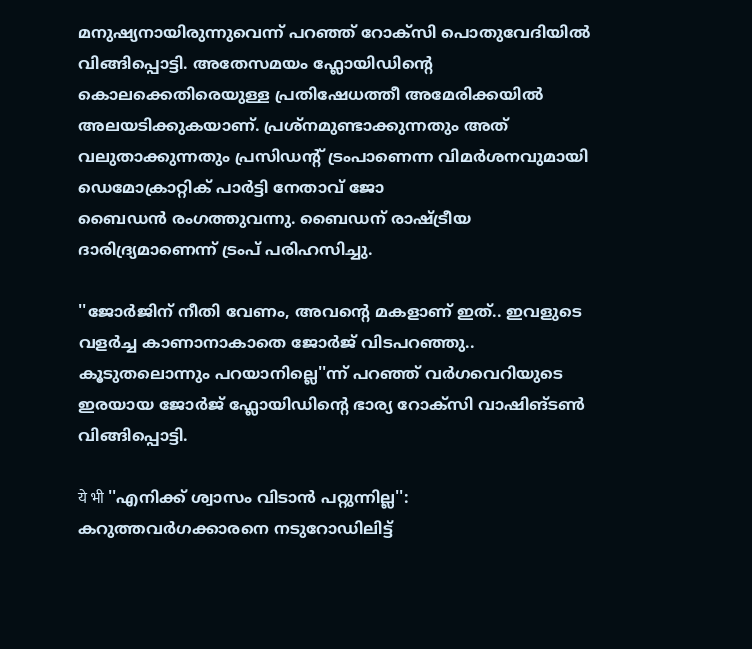മനുഷ്യനായിരുന്നുവെന്ന് പറഞ്ഞ് റോക്സി പൊതുവേദിയില്‍ വിങ്ങിപ്പൊട്ടി. അതേസമയം ഫ്ലോയിഡിന്‍റെ കൊലക്കെതിരെയുള്ള പ്രതിഷേധത്തീ അമേരിക്കയില്‍ അലയടിക്കുകയാണ്. പ്രശ്നമുണ്ടാക്കുന്നതും അത് വലുതാക്കുന്നതും പ്രസിഡന്‍റ് ട്രംപാണെന്ന വിമര്‍ശനവുമായി ഡെമോക്രാറ്റിക് പാര്‍ട്ടി നേതാവ് ജോ ബൈഡന്‍ ‌രംഗത്തുവന്നു. ബൈഡന് രാഷ്ട്രീയ ദാരിദ്ര്യമാണെന്ന് ട്രംപ് പരിഹസിച്ചു.

''ജോര്‍ജിന് നീതി വേണം, അവന്‍റെ മകളാണ് ഇത്.. ഇവളുടെ വളര്‍ച്ച കാണാനാകാതെ ജോര്‍ജ് വിടപറഞ്ഞു.. കൂടുതലൊന്നും പറയാനില്ലെ''ന്ന് പറഞ്ഞ് വര്‍ഗവെറിയുടെ ഇരയായ ജോര്‍ജ് ഫ്ലോയിഡിന്‍റെ ഭാര്യ റോക്സി വാഷിങ്ടണ്‍ വിങ്ങിപ്പൊട്ടി.

ये भी ''എനിക്ക് ശ്വാസം വിടാന്‍ പറ്റുന്നില്ല'': കറുത്തവര്‍ഗക്കാരനെ നടുറോഡിലിട്ട്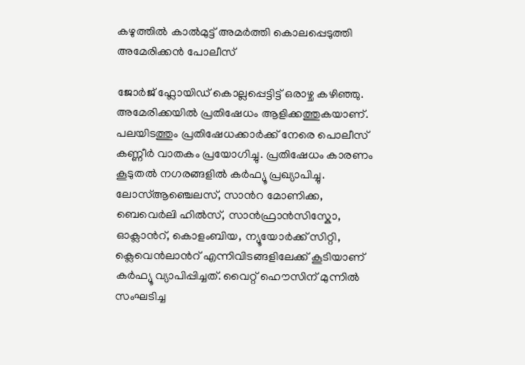കഴുത്തില്‍ കാല്‍മുട്ട് അമര്‍ത്തി കൊലപ്പെടുത്തി അമേരിക്കന്‍ പോലീസ്

ജോര്‍ജ് ഫ്ലോയിഡ് കൊല്ലപ്പെട്ടിട്ട് ഒരാഴ്ച കഴിഞ്ഞു. അമേരിക്കയില്‍ പ്രതിഷേധം ആളിക്കത്തുകയാണ്. പലയിടത്തും പ്രതിഷേധക്കാര്‍ക്ക് നേരെ പൊലീസ് കണ്ണീര്‍ വാതകം പ്രയോഗിച്ചു. പ്രതിഷേധം കാരണം കൂടുതല്‍ നഗരങ്ങളില്‍ കര്‍ഫ്യൂ പ്രഖ്യാപിച്ചു. ലോസ്ആഞ്ചെലസ്, സാന്‍റ മോണിക്ക, ബെവെര്‍ലി ഹില്‍സ്, സാന്‍ഫ്രാന്‍സിസ്കോ, ഓക്ലാന്‍റ്, കൊളംബിയ, ന്യൂയോര്‍ക്ക് സിറ്റി, ക്ലെവെന്‍ലാന്‍റ് എന്നിവിടങ്ങളിലേക്ക് കൂടിയാണ് കര്‍ഫ്യൂ വ്യാപിപ്പിച്ചത്. വൈറ്റ് ഹൌസിന് മുന്നില്‍ സംഘടിച്ച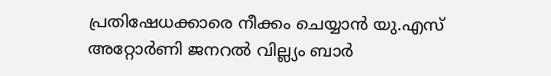പ്രതിഷേധക്കാരെ നീക്കം ചെയ്യാന്‍ യു.എസ് അറ്റോര്‍ണി ജനറല്‍ വില്ല്യം ബാര്‍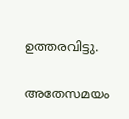ഉത്തരവിട്ടു.

അതേസമയം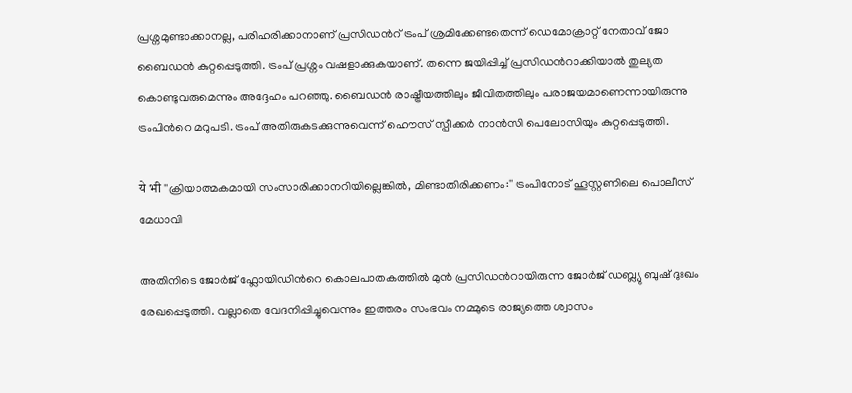പ്രശ്നമുണ്ടാക്കാനല്ല, പരിഹരിക്കാനാണ് പ്രസിഡന്‍റ് ട്രംപ് ശ്രമിക്കേണ്ടതെന്ന് ഡെമോക്രാറ്റ് നേതാവ് ജോ ബൈഡന്‍ കുറ്റപ്പെടുത്തി. ട്രംപ് പ്രശ്നം വഷളാക്കുകയാണ്. തന്നെ ജയിപ്പിച്ച് പ്രസിഡന്‍റാക്കിയാല്‍ തുല്യത കൊണ്ടുവരുമെന്നും അദ്ദേഹം പറഞ്ഞു. ബൈഡന്‍ രാഷ്ട്രീയത്തിലും ജീവിതത്തിലും പരാജയമാണെന്നായിരുന്നു ട്രംപിന്‍റെ മറുപടി. ട്രംപ് അതിരുകടക്കുന്നുവെന്ന് ഹൌസ് സ്പീക്കര്‍ നാന്‍സി പെലോസിയും കുറ്റപ്പെടുത്തി.

ये भी ''ക്രിയാത്മകമായി സംസാരിക്കാനറിയില്ലെങ്കില്‍, മിണ്ടാതിരിക്കണം:'' ട്രംപിനോട് ഹൂസ്റ്റണിലെ പൊലീസ് മേധാവി

അതിനിടെ ജോര്‍ജ് ഫ്ലോയിഡിന്‍റെ കൊലപാതകത്തില്‍ മുന്‍ പ്രസിഡന്‍റായിരുന്ന ജോര്‍ജ് ഡബ്ല്യു ബുഷ് ദുഃഖം രേഖപ്പെടുത്തി. വല്ലാതെ വേദനിപ്പിച്ചുവെന്നും ഇത്തരം സംഭവം നമ്മുടെ രാജ്യത്തെ ശ്വാസം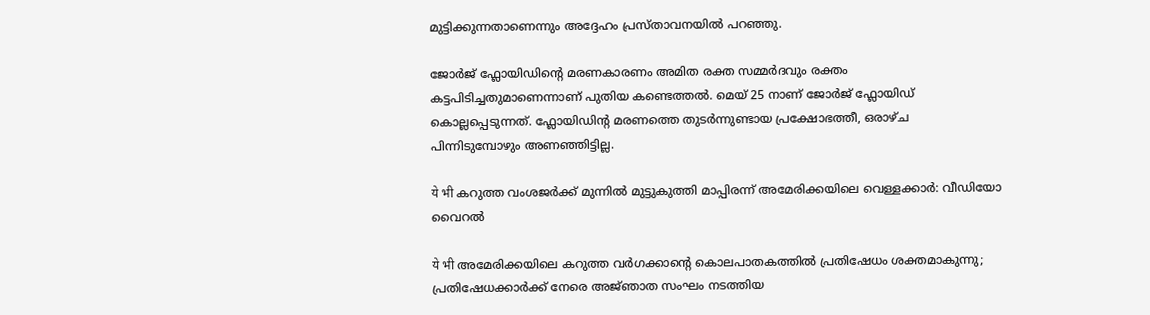മുട്ടിക്കുന്നതാണെന്നും അദ്ദേഹം പ്രസ്താവനയില്‍ പറഞ്ഞു.

ജോര്‍ജ് ഫ്ലോയിഡിന്‍റെ മരണകാരണം അമിത രക്ത സമ്മര്‍ദവും രക്തം കട്ടപിടിച്ചതുമാണെന്നാണ് പുതിയ കണ്ടെത്തല്‍. മെയ് 25 നാണ് ജോര്‍ജ് ഫ്ലോയിഡ് കൊല്ലപ്പെടുന്നത്. ഫ്ലോയിഡിന്‍റ മരണത്തെ തുടര്‍ന്നുണ്ടായ പ്രക്ഷോഭത്തീ, ഒരാഴ്ച പിന്നിടുമ്പോഴും അണഞ്ഞിട്ടില്ല.

ये भी കറുത്ത വംശജര്‍ക്ക് മുന്നില്‍ മുട്ടുകുത്തി മാപ്പിരന്ന് അമേരിക്കയിലെ വെള്ളക്കാര്‍: വീഡിയോ വൈറല്‍

ये भी അമേരിക്കയിലെ കറുത്ത വര്‍ഗക്കാന്‍റെ കൊലപാതകത്തില്‍ പ്രതിഷേധം ശക്തമാകുന്നു; പ്രതിഷേധക്കാര്‍ക്ക് നേരെ അജ്‍ഞാത സംഘം നടത്തിയ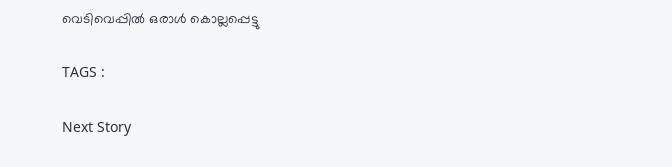വെടിവെപ്പില്‍ ഒരാള്‍ കൊല്ലപ്പെട്ടു

TAGS :

Next Story